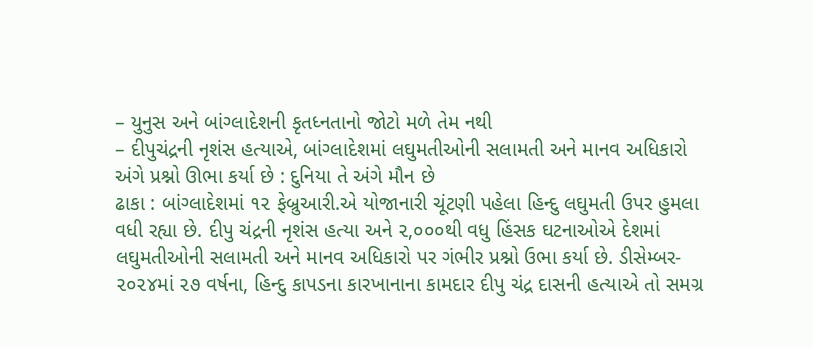– યુનુસ અને બાંગ્લાદેશની કૃતધ્નતાનો જોટો મળે તેમ નથી
– દીપુચંદ્રની નૃશંસ હત્યાએ, બાંગ્લાદેશમાં લઘુમતીઓની સલામતી અને માનવ અધિકારો અંગે પ્રશ્નો ઊભા કર્યા છે : દુનિયા તે અંગે મૌન છે
ઢાકા : બાંગ્લાદેશમાં ૧૨ ફેબ્રુઆરી.એ યોજાનારી ચૂંટણી પહેલા હિન્દુ લઘુમતી ઉપર હુમલા વધી રહ્યા છે. દીપુ ચંદ્રની નૃશંસ હત્યા અને ૨,૦૦૦થી વધુ હિંસક ઘટનાઓએ દેશમાં લઘુમતીઓની સલામતી અને માનવ અધિકારો પર ગંભીર પ્રશ્નો ઉભા કર્યા છે. ડીસેમ્બર- ૨૦૨૪માં ૨૭ વર્ષના, હિન્દુ કાપડના કારખાનાના કામદાર દીપુ ચંદ્ર દાસની હત્યાએ તો સમગ્ર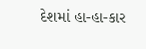દેશમાં હા-હા-કાર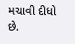મચાવી દીધો છે.